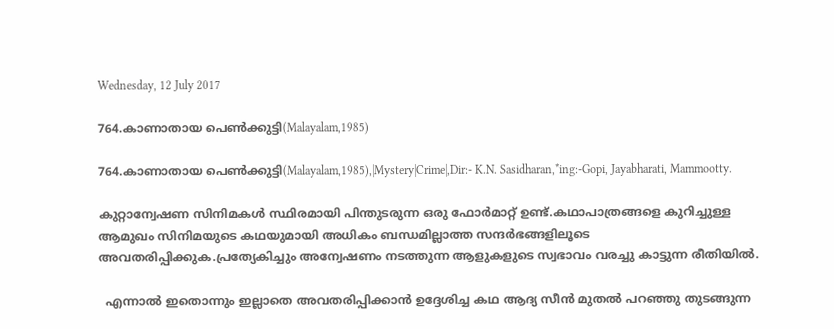Wednesday, 12 July 2017

764.കാണാതായ പെണ്‍ക്കുട്ടി(Malayalam,1985)

764.കാണാതായ പെണ്‍ക്കുട്ടി(Malayalam,1985),|Mystery|Crime|,Dir:- K.N. Sasidharan,*ing:-Gopi, Jayabharati, Mammootty.

കുറ്റാന്വേഷണ സിനിമകൾ സ്ഥിരമായി പിന്തുടരുന്ന ഒരു ഫോർമാറ്റ് ഉണ്ട്.കഥാപാത്രങ്ങളെ കുറിച്ചുള്ള ആമുഖം സിനിമയുടെ കഥയുമായി അധികം ബന്ധമില്ലാത്ത സന്ദർഭങ്ങളിലൂടെ അവതരിപ്പിക്കുക.പ്രത്യേകിച്ചും അന്വേഷണം നടത്തുന്ന ആളുകളുടെ സ്വഭാവം വരച്ചു കാട്ടുന്ന രീതിയിൽ.

  എന്നാൽ ഇതൊന്നും ഇല്ലാതെ അവതരിപ്പിക്കാൻ ഉദ്ദേശിച്ച കഥ ആദ്യ സീൻ മുതൽ പറഞ്ഞു തുടങ്ങുന്ന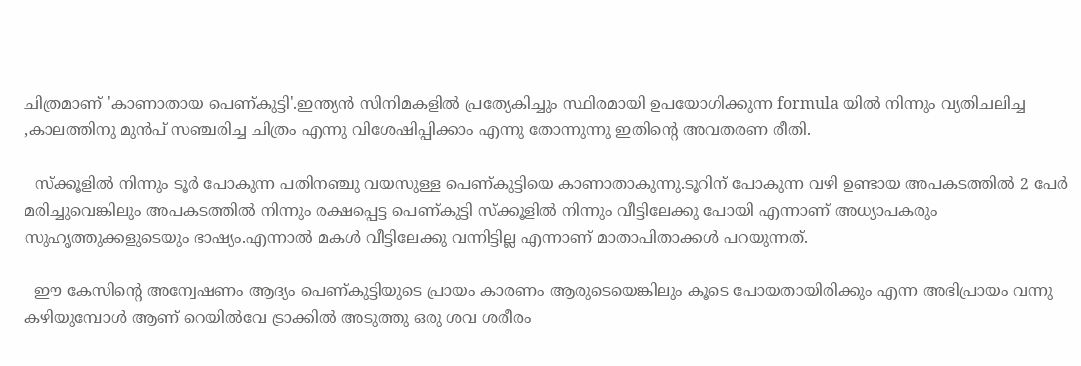ചിത്രമാണ് 'കാണാതായ പെണ്കുട്ടി'.ഇന്ത്യൻ സിനിമകളിൽ പ്രത്യേകിച്ചും സ്ഥിരമായി ഉപയോഗിക്കുന്ന formula യിൽ നിന്നും വ്യതിചലിച്ച ,കാലത്തിനു മുൻപ് സഞ്ചരിച്ച ചിത്രം എന്നു വിശേഷിപ്പിക്കാം എന്നു തോന്നുന്നു ഇതിന്റെ അവതരണ രീതി.

  സ്ക്കൂളിൽ നിന്നും ടൂർ പോകുന്ന പതിനഞ്ചു വയസുള്ള പെണ്കുട്ടിയെ കാണാതാകുന്നു.ടൂറിന് പോകുന്ന വഴി ഉണ്ടായ അപകടത്തിൽ 2 പേർ മരിച്ചുവെങ്കിലും അപകടത്തിൽ നിന്നും രക്ഷപ്പെട്ട പെണ്കുട്ടി സ്ക്കൂളിൽ നിന്നും വീട്ടിലേക്കു പോയി എന്നാണ് അധ്യാപകരും സുഹൃത്തുക്കളുടെയും ഭാഷ്യം.എന്നാൽ മകൾ വീട്ടിലേക്കു വന്നിട്ടില്ല എന്നാണ് മാതാപിതാക്കൾ പറയുന്നത്.

  ഈ കേസിന്റെ അന്വേഷണം ആദ്യം പെണ്കുട്ടിയുടെ പ്രായം കാരണം ആരുടെയെങ്കിലും കൂടെ പോയതായിരിക്കും എന്ന അഭിപ്രായം വന്നു കഴിയുമ്പോൾ ആണ് റെയിൽവേ ട്രാക്കിൽ അടുത്തു ഒരു ശവ ശരീരം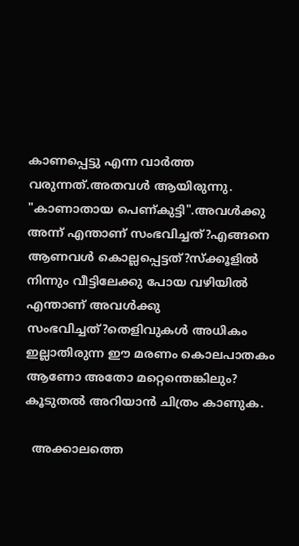കാണപ്പെട്ടു എന്ന വാർത്ത വരുന്നത്.അതവൾ ആയിരുന്നു. "കാണാതായ പെണ്കുട്ടി".അവൾക്കു അന്ന് എന്താണ് സംഭവിച്ചത്?എങ്ങനെ ആണവൾ കൊല്ലപ്പെട്ടത്?സ്ക്കൂളിൽ നിന്നും വീട്ടിലേക്കു പോയ വഴിയിൽ എന്താണ് അവൾക്കു സംഭവിച്ചത്?തെളിവുകൾ അധികം ഇല്ലാതിരുന്ന ഈ മരണം കൊലപാതകം ആണോ അതോ മറ്റെന്തെങ്കിലും? കൂടുതൽ അറിയാൻ ചിത്രം കാണുക.

  അക്കാലത്തെ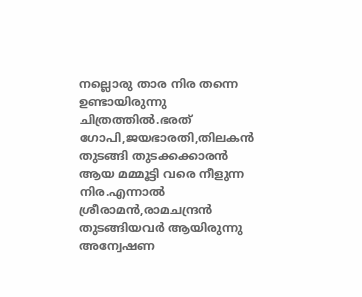നല്ലൊരു താര നിര തന്നെ ഉണ്ടായിരുന്നു ചിത്രത്തിൽ.ഭരത് ഗോപി,ജയഭാരതി,തിലകൻ തുടങ്ങി തുടക്കക്കാരൻ ആയ മമ്മൂട്ടി വരെ നീളുന്ന നിര.എന്നാൽ ശ്രീരാമൻ,രാമചന്ദ്രൻ തുടങ്ങിയവർ ആയിരുന്നു അന്വേഷണ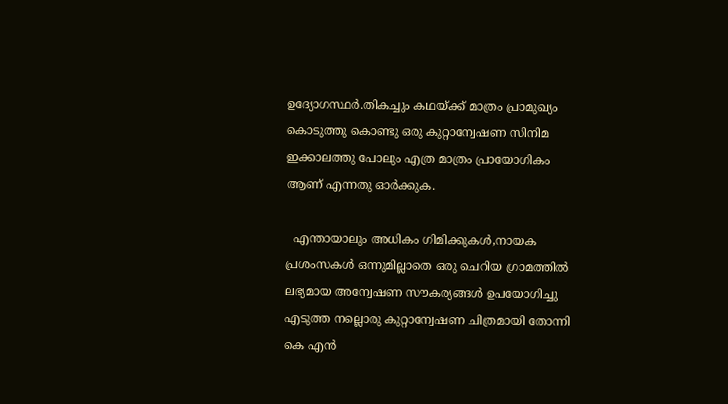ഉദ്യോഗസ്ഥർ.തികച്ചും കഥയ്ക്ക് മാത്രം പ്രാമുഖ്യം കൊടുത്തു കൊണ്ടു ഒരു കുറ്റാന്വേഷണ സിനിമ ഇക്കാലത്തു പോലും എത്ര മാത്രം പ്രായോഗികം ആണ് എന്നതു ഓർക്കുക.

  എന്തായാലും അധികം ഗിമിക്കുകൾ,നായക പ്രശംസകൾ ഒന്നുമില്ലാതെ ഒരു ചെറിയ ഗ്രാമത്തിൽ ലഭ്യമായ അന്വേഷണ സൗകര്യങ്ങൾ ഉപയോഗിച്ചു എടുത്ത നല്ലൊരു കുറ്റാന്വേഷണ ചിത്രമായി തോന്നി കെ എൻ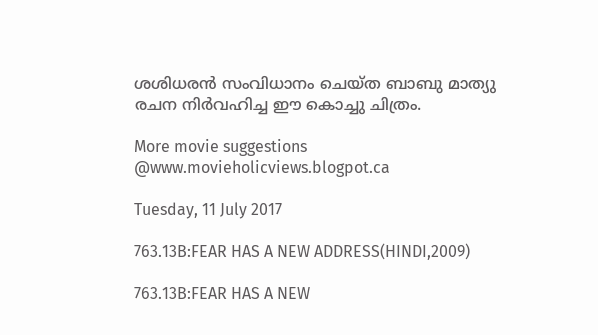ശശിധരൻ സംവിധാനം ചെയ്ത ബാബു മാത്യു രചന നിർവഹിച്ച ഈ കൊച്ചു ചിത്രം.

More movie suggestions @www.movieholicviews.blogpot.ca

Tuesday, 11 July 2017

763.13B:FEAR HAS A NEW ADDRESS(HINDI,2009)

763.13B:FEAR HAS A NEW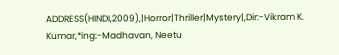ADDRESS(HINDI,2009),|Horror|Thriller|Mystery|,Dir:-Vikram K. Kumar,*ing:-Madhavan, Neetu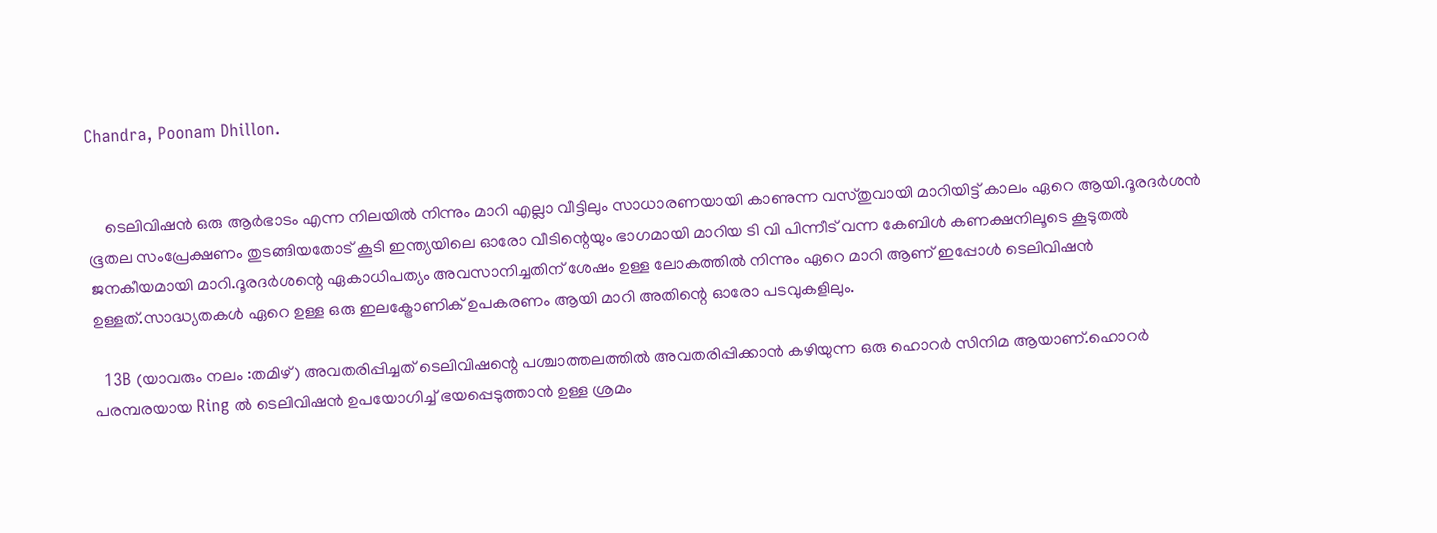Chandra, Poonam Dhillon.


    ടെലിവിഷന്‍ ഒരു ആര്‍ഭാടം എന്ന നിലയില്‍ നിന്നും മാറി എല്ലാ വീട്ടിലും സാധാരണയായി കാണുന്ന വസ്തുവായി മാറിയിട്ട് കാലം ഏറെ ആയി.ദൂരദര്‍ശന്‍ ഭൂതല സംപ്രേക്ഷണം തുടങ്ങിയതോട് കൂടി ഇന്ത്യയിലെ ഓരോ വീടിന്റെയും ഭാഗമായി മാറിയ ടി വി പിന്നീട് വന്ന കേബിള്‍ കണക്ഷനിലൂടെ കൂടുതല്‍ ജനകീയമായി മാറി.ദൂരദര്‍ശന്റെ ഏകാധിപത്യം അവസാനിച്ചതിന് ശേഷം ഉള്ള ലോകത്തില്‍ നിന്നും ഏറെ മാറി ആണ് ഇപ്പോള്‍ ടെലിവിഷന്‍ ഉള്ളത്.സാദ്ധ്യതകള്‍ ഏറെ ഉള്ള ഒരു ഇലക്ട്രോണിക് ഉപകരണം ആയി മാറി അതിന്റെ ഓരോ പടവുകളിലും.

  13B (യാവരും നലം :തമിഴ്) അവതരിപ്പിച്ചത് ടെലിവിഷന്റെ പശ്ചാത്തലത്തില്‍ അവതരിപ്പിക്കാന്‍ കഴിയുന്ന ഒരു ഹൊറര്‍ സിനിമ ആയാണ്.ഹൊറര്‍ പരമ്പരയായ Ring ല്‍ ടെലിവിഷന്‍ ഉപയോഗിച്ച് ഭയപ്പെടുത്താന്‍ ഉള്ള ശ്രമം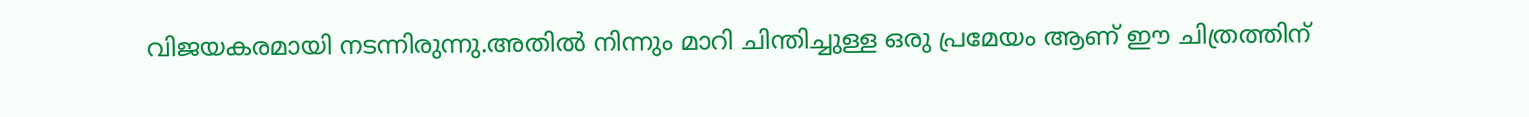വിജയകരമായി നടന്നിരുന്നു.അതില്‍ നിന്നും മാറി ചിന്തിച്ചുള്ള ഒരു പ്രമേയം ആണ് ഈ ചിത്രത്തിന്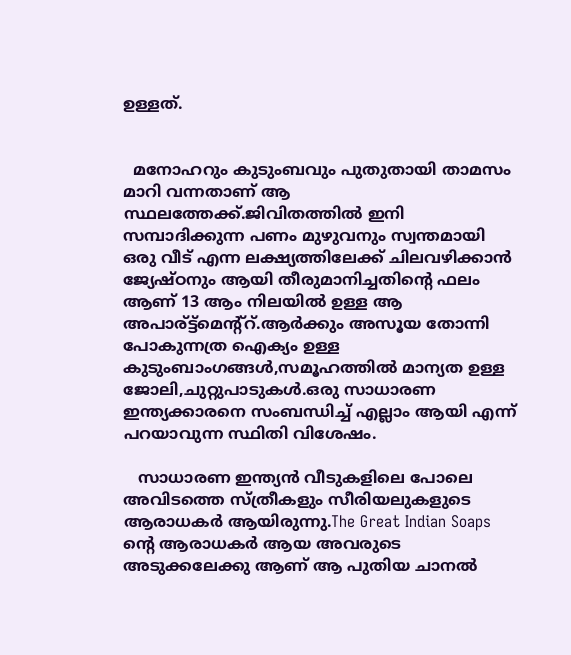ഉള്ളത്.


  മനോഹറും കുടുംബവും പുതുതായി താമസം മാറി വന്നതാണ് ആ സ്ഥലത്തേക്ക്.ജിവിതത്തില്‍ ഇനി സമ്പാദിക്കുന്ന പണം മുഴുവനും സ്വന്തമായി ഒരു വീട് എന്ന ലക്ഷ്യത്തിലേക്ക് ചിലവഴിക്കാന്‍ ജ്യേഷ്ഠനും ആയി തീരുമാനിച്ചതിന്റെ ഫലം ആണ് 13 ആം നിലയില്‍ ഉള്ള ആ അപാര്ട്ട്മെന്റ്റ്.ആര്‍ക്കും അസൂയ തോന്നി പോകുന്നത്ര ഐക്യം ഉള്ള കുടുംബാംഗങ്ങള്‍,സമൂഹത്തില്‍ മാന്യത ഉള്ള ജോലി,ചുറ്റുപാടുകള്‍.ഒരു സാധാരണ ഇന്ത്യക്കാരനെ സംബന്ധിച്ച് എല്ലാം ആയി എന്ന് പറയാവുന്ന സ്ഥിതി വിശേഷം.

   സാധാരണ ഇന്ത്യന്‍ വീടുകളിലെ പോലെ അവിടത്തെ സ്ത്രീകളും സീരിയലുകളുടെ ആരാധകര്‍ ആയിരുന്നു.The Great Indian Soaps ന്‍റെ ആരാധകര്‍ ആയ അവരുടെ അടുക്കലേക്കു ആണ് ആ പുതിയ ചാനല്‍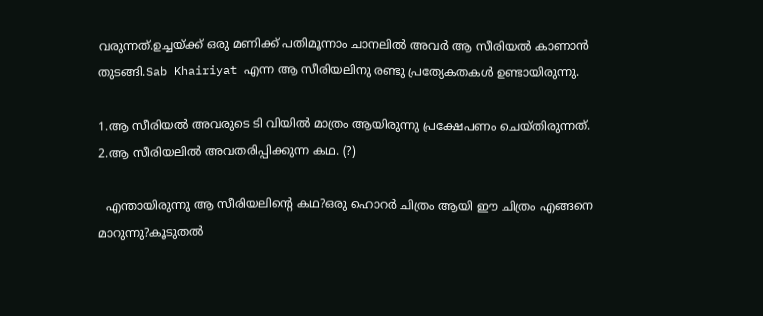വരുന്നത്.ഉച്ചയ്ക്ക് ഒരു മണിക്ക് പതിമൂന്നാം ചാനലില്‍ അവര്‍ ആ സീരിയല്‍ കാണാന്‍ തുടങ്ങി.Sab Khairiyat എന്ന ആ സീരിയലിനു രണ്ടു പ്രത്യേകതകള്‍ ഉണ്ടായിരുന്നു.

1.ആ സീരിയല്‍ അവരുടെ ടി വിയില്‍ മാത്രം ആയിരുന്നു പ്രക്ഷേപണം ചെയ്തിരുന്നത്.
2.ആ സീരിയലില്‍ അവതരിപ്പിക്കുന്ന കഥ. (?)

  എന്തായിരുന്നു ആ സീരിയലിന്റെ കഥ?ഒരു ഹൊറര്‍ ചിത്രം ആയി ഈ ചിത്രം എങ്ങനെ മാറുന്നു?കൂടുതല്‍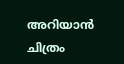അറിയാന്‍ ചിത്രം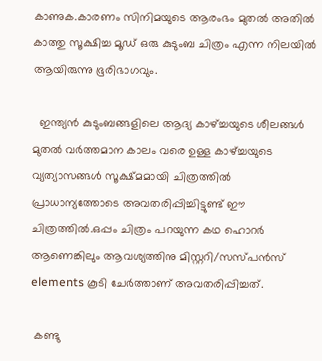കാണുക.കാരണം സിനിമയുടെ ആരംഭം മുതല്‍ അതില്‍ കാത്തു സൂക്ഷിച്ച മൂഡ്‌ ഒരു കുടുംബ ചിത്രം എന്ന നിലയില്‍ ആയിരുന്നു ഭൂരിഭാഗവും.

  ഇന്ത്യന്‍ കുടുംബങ്ങളിലെ ആദ്യ കാഴ്ച്ചയുടെ ശീലങ്ങള്‍ മുതല്‍ വര്‍ത്തമാന കാലം വരെ ഉള്ള കാഴ്ച്ചയുടെ വ്യത്യാസങ്ങള്‍ സൂക്ഷ്മമായി ചിത്രത്തില്‍ പ്രാധാന്യത്തോടെ അവതരിപ്പിച്ചിട്ടുണ്ട് ഈ ചിത്രത്തില്‍.ഒപ്പം ചിത്രം പറയുന്ന കഥ ഹൊറര്‍ ആണെങ്കിലും ആവശ്യത്തിനു മിസ്റ്ററി/സസ്പന്‍സ് elements കൂടി ചേര്‍ത്താണ് അവതരിപ്പിച്ചത്.

 കണ്ടു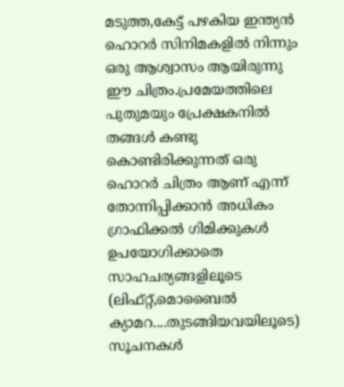മടുത്ത,കേട്ട് പഴകിയ ഇന്ത്യന്‍ ഹൊറര്‍ സിനിമകളില്‍ നിന്നും ഒരു ആശ്വാസം ആയിരുന്നു ഈ ചിത്രം.പ്രമേയത്തിലെ പുതുമയും പ്രേക്ഷകനില്‍ തങ്ങള്‍ കണ്ടു കൊണ്ടിരിക്കുന്നത് ഒരു ഹൊറര്‍ ചിത്രം ആണ് എന്ന് തോന്നിപ്പിക്കാന്‍ അധികം ഗ്രാഫിക്കല്‍ ഗിമിക്കുകള്‍ ഉപയോഗിക്കാതെ സാഹചര്യങ്ങളിലൂടെ (ലിഫ്റ്റ്,മൊബൈല്‍ ക്യാമറ....തുടങ്ങിയവയിലൂടെ) സൂചനകള്‍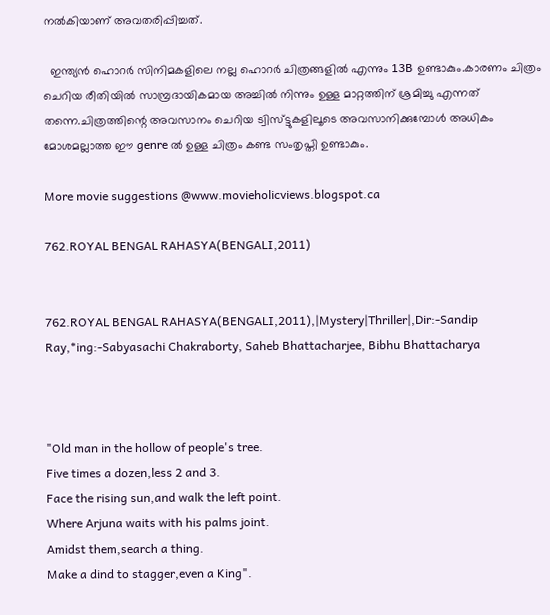നല്‍കിയാണ്‌ അവതരിപ്പിച്ചത്.

  ഇന്ത്യന്‍ ഹൊറര്‍ സിനിമകളിലെ നല്ല ഹൊറര്‍ ചിത്രങ്ങളില്‍ എന്നും 13B ഉണ്ടാകും.കാരണം ചിത്രം ചെറിയ രീതിയില്‍ സാമ്പ്രദായികമായ അച്ചില്‍ നിന്നും ഉള്ള മാറ്റത്തിന് ശ്രമിച്ചു എന്നത് തന്നെ.ചിത്രത്തിന്റെ അവസാനം ചെറിയ ട്വിസ്ട്ടുകളിലൂടെ അവസാനിക്കുമ്പോള്‍ അധികം മോശമല്ലാത്ത ഈ genre ല്‍ ഉള്ള ചിത്രം കണ്ട സംതൃപ്തി ഉണ്ടാകും.

More movie suggestions @www.movieholicviews.blogspot.ca

762.ROYAL BENGAL RAHASYA(BENGALI,2011)


762.ROYAL BENGAL RAHASYA(BENGALI,2011),|Mystery|Thriller|,Dir:-Sandip Ray,*ing:-Sabyasachi Chakraborty, Saheb Bhattacharjee, Bibhu Bhattacharya



"Old man in the hollow of people's tree.
Five times a dozen,less 2 and 3.
Face the rising sun,and walk the left point.
Where Arjuna waits with his palms joint.
Amidst them,search a thing.
Make a dind to stagger,even a King".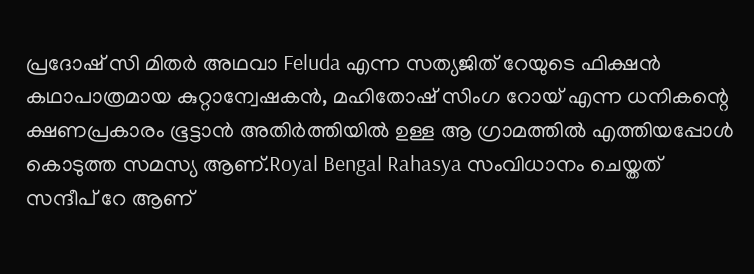പ്രദോഷ് സി മിതർ അഥവാ Feluda എന്ന സത്യജിത് റേയുടെ ഫിക്ഷൻ കഥാപാത്രമായ കുറ്റാന്വേഷകൻ, മഹിതോഷ് സിംഗ റോയ് എന്ന ധനികന്റെ ക്ഷണപ്രകാരം ഭൂട്ടാൻ അതിർത്തിയിൽ ഉള്ള ആ ഗ്രാമത്തിൽ എത്തിയപ്പോൾ കൊടുത്ത സമസ്യ ആണ്.Royal Bengal Rahasya സംവിധാനം ചെയ്തത് സന്ദീപ് റേ ആണ്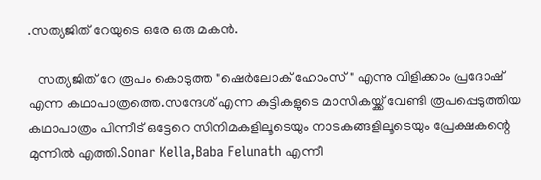.സത്യജിത് റേയുടെ ഒരേ ഒരു മകൻ.

   സത്യജിത് റേ രൂപം കൊടുത്ത "ഷെർലോക് ഹോംസ്" എന്നു വിളിക്കാം പ്രദോഷ് എന്ന കഥാപാത്രത്തെ.സന്ദേശ് എന്ന കുട്ടികളുടെ മാസികയ്ക്ക് വേണ്ടി രൂപപ്പെടുത്തിയ കഥാപാത്രം പിന്നീട് ഒട്ടേറെ സിനിമകളിലൂടെയും നാടകങ്ങളിലൂടെയും പ്രേക്ഷകന്റെ മുന്നിൽ എത്തി.Sonar Kella,Baba Felunath എന്നീ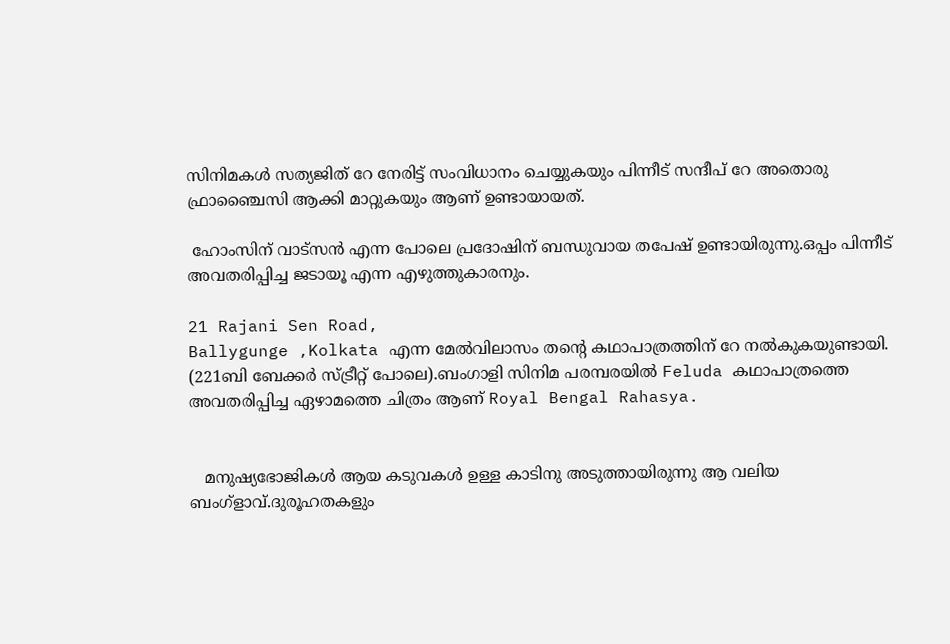സിനിമകൾ സത്യജിത് റേ നേരിട്ട് സംവിധാനം ചെയ്യുകയും പിന്നീട് സന്ദീപ് റേ അതൊരു ഫ്രാഞ്ചൈസി ആക്കി മാറ്റുകയും ആണ് ഉണ്ടായായത്‌.

 ഹോംസിന് വാട്സൻ എന്ന പോലെ പ്രദോഷിന് ബന്ധുവായ തപേഷ് ഉണ്ടായിരുന്നു.ഒപ്പം പിന്നീട് അവതരിപ്പിച്ച ജടായൂ എന്ന എഴുത്തുകാരനും.

21 Rajani Sen Road,
Ballygunge ,Kolkata എന്ന മേൽവിലാസം തന്റെ കഥാപാത്രത്തിന് റേ നൽകുകയുണ്ടായി. (221ബി ബേക്കർ സ്ട്രീറ്റ് പോലെ).ബംഗാളി സിനിമ പരമ്പരയിൽ Feluda കഥാപാത്രത്തെ അവതരിപ്പിച്ച ഏഴാമത്തെ ചിത്രം ആണ് Royal Bengal Rahasya.


   മനുഷ്യഭോജികൾ ആയ കടുവകൾ ഉള്ള കാടിനു അടുത്തായിരുന്നു ആ വലിയ ബംഗ്ളാവ്.ദുരൂഹതകളും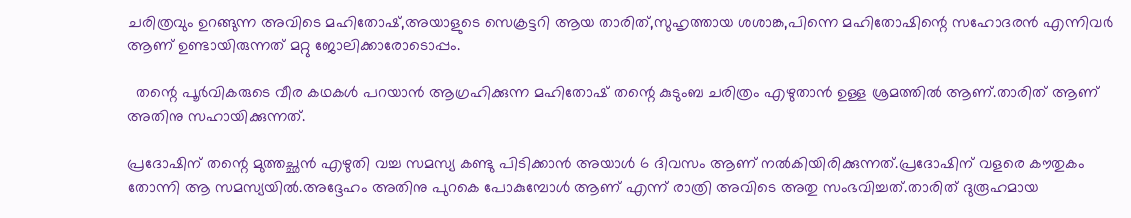ചരിത്രവും ഉറങ്ങുന്ന അവിടെ മഹിതോഷ്,അയാളുടെ സെക്രട്ടറി ആയ താരിത്,സുഹൃത്തായ ശശാങ്ക,പിന്നെ മഹിതോഷിന്റെ സഹോദരൻ എന്നിവർ ആണ് ഉണ്ടായിരുന്നത് മറ്റു ജോലിക്കാരോടൊപ്പം.

  തന്റെ പൂർവികരുടെ വീര കഥകൾ പറയാൻ ആഗ്രഹിക്കുന്ന മഹിതോഷ് തന്റെ കുടുംബ ചരിത്രം എഴുതാൻ ഉള്ള ശ്രമത്തിൽ ആണ്.താരിത് ആണ് അതിനു സഹായിക്കുന്നത്.

പ്രദോഷിന് തന്റെ മുത്തച്ഛൻ എഴുതി വച്ച സമസ്യ കണ്ടു പിടിക്കാൻ അയാൾ 6 ദിവസം ആണ് നൽകിയിരിക്കുന്നത്.പ്രദോഷിന് വളരെ കൗതുകം തോന്നി ആ സമസ്യയിൽ.അദ്ദേഹം അതിനു പുറകെ പോകുമ്പോൾ ആണ് എന്ന് രാത്രി അവിടെ അതു സംഭവിച്ചത്.താരിത് ദുരൂഹമായ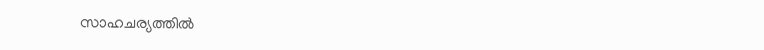സാഹചര്യത്തിൽ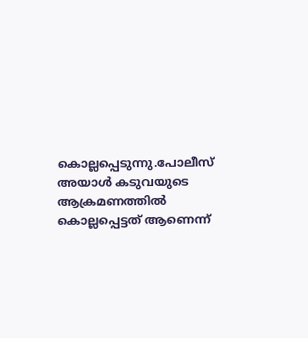കൊല്ലപ്പെടുന്നു.പോലീസ് അയാൾ കടുവയുടെ ആക്രമണത്തിൽ കൊല്ലപ്പെട്ടത് ആണെന്ന്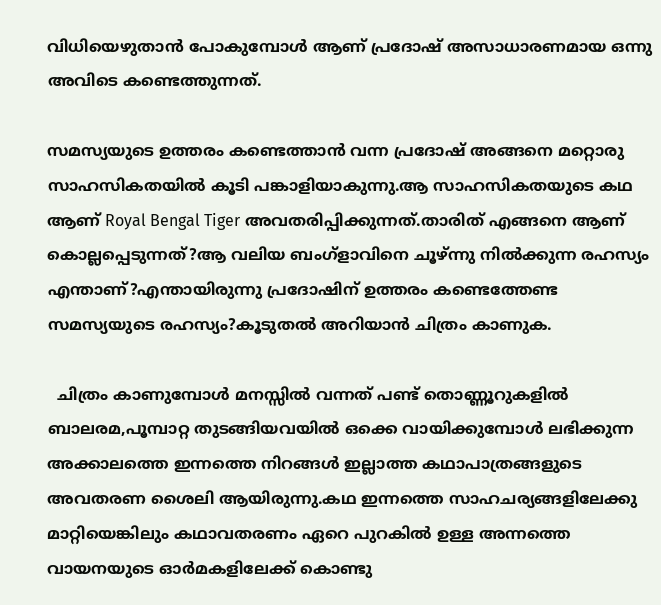വിധിയെഴുതാൻ പോകുമ്പോൾ ആണ് പ്രദോഷ് അസാധാരണമായ ഒന്നു അവിടെ കണ്ടെത്തുന്നത്.

സമസ്യയുടെ ഉത്തരം കണ്ടെത്താൻ വന്ന പ്രദോഷ് അങ്ങനെ മറ്റൊരു സാഹസികതയിൽ കൂടി പങ്കാളിയാകുന്നു.ആ സാഹസികതയുടെ കഥ ആണ് Royal Bengal Tiger അവതരിപ്പിക്കുന്നത്.താരിത് എങ്ങനെ ആണ് കൊല്ലപ്പെടുന്നത്?ആ വലിയ ബംഗ്ളാവിനെ ചൂഴ്ന്നു നിൽക്കുന്ന രഹസ്യം എന്താണ്?എന്തായിരുന്നു പ്രദോഷിന് ഉത്തരം കണ്ടെത്തേണ്ട സമസ്യയുടെ രഹസ്യം?കൂടുതൽ അറിയാൻ ചിത്രം കാണുക.

  ചിത്രം കാണുമ്പോൾ മനസ്സിൽ വന്നത് പണ്ട് തൊണ്ണൂറുകളിൽ ബാലരമ,പൂമ്പാറ്റ തുടങ്ങിയവയിൽ ഒക്കെ വായിക്കുമ്പോൾ ലഭിക്കുന്ന അക്കാലത്തെ ഇന്നത്തെ നിറങ്ങൾ ഇല്ലാത്ത കഥാപാത്രങ്ങളുടെ അവതരണ ശൈലി ആയിരുന്നു.കഥ ഇന്നത്തെ സാഹചര്യങ്ങളിലേക്കു മാറ്റിയെങ്കിലും കഥാവതരണം ഏറെ പുറകിൽ ഉള്ള അന്നത്തെ വായനയുടെ ഓർമകളിലേക്ക് കൊണ്ടു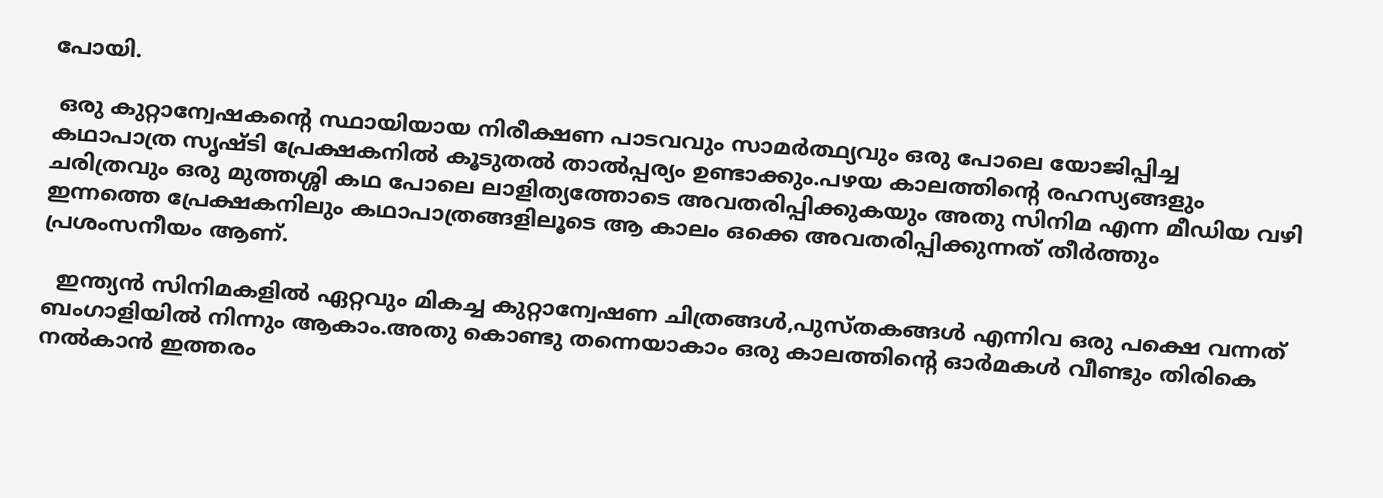പോയി.

 ഒരു കുറ്റാന്വേഷകന്റെ സ്ഥായിയായ നിരീക്ഷണ പാടവവും സാമർത്ഥ്യവും ഒരു പോലെ യോജിപ്പിച്ച കഥാപാത്ര സൃഷ്ടി പ്രേക്ഷകനിൽ കൂടുതൽ താൽപ്പര്യം ഉണ്ടാക്കും.പഴയ കാലത്തിന്റെ രഹസ്യങ്ങളും ചരിത്രവും ഒരു മുത്തശ്ശി കഥ പോലെ ലാളിത്യത്തോടെ അവതരിപ്പിക്കുകയും അതു സിനിമ എന്ന മീഡിയ വഴി ഇന്നത്തെ പ്രേക്ഷകനിലും കഥാപാത്രങ്ങളിലൂടെ ആ കാലം ഒക്കെ അവതരിപ്പിക്കുന്നത് തീർത്തും പ്രശംസനീയം ആണ്.

  ഇന്ത്യൻ സിനിമകളിൽ ഏറ്റവും മികച്ച കുറ്റാന്വേഷണ ചിത്രങ്ങൾ,പുസ്തകങ്ങൾ എന്നിവ ഒരു പക്ഷെ വന്നത് ബംഗാളിയിൽ നിന്നും ആകാം.അതു കൊണ്ടു തന്നെയാകാം ഒരു കാലത്തിന്റെ ഓർമകൾ വീണ്ടും തിരികെ നൽകാൻ ഇത്തരം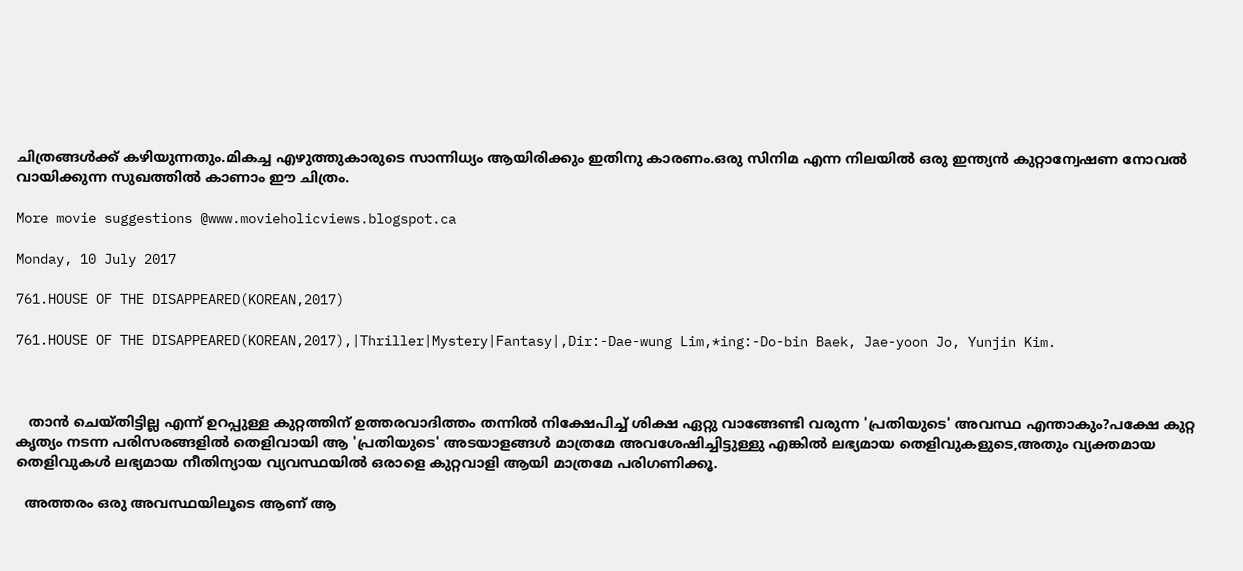ചിത്രങ്ങൾക്ക് കഴിയുന്നതും.മികച്ച എഴുത്തുകാരുടെ സാന്നിധ്യം ആയിരിക്കും ഇതിനു കാരണം.ഒരു സിനിമ എന്ന നിലയിൽ ഒരു ഇന്ത്യൻ കുറ്റാന്വേഷണ നോവൽ വായിക്കുന്ന സുഖത്തിൽ കാണാം ഈ ചിത്രം.

More movie suggestions @www.movieholicviews.blogspot.ca

Monday, 10 July 2017

761.HOUSE OF THE DISAPPEARED(KOREAN,2017)

761.HOUSE OF THE DISAPPEARED(KOREAN,2017),|Thriller|Mystery|Fantasy|,Dir:-Dae-wung Lim,*ing:-Do-bin Baek, Jae-yoon Jo, Yunjin Kim.



   താന്‍ ചെയ്തിട്ടില്ല എന്ന് ഉറപ്പുള്ള കുറ്റത്തിന് ഉത്തരവാദിത്തം തന്നില്‍ നിക്ഷേപിച്ച് ശിക്ഷ ഏറ്റു വാങ്ങേണ്ടി വരുന്ന 'പ്രതിയുടെ' അവസ്ഥ എന്താകും?പക്ഷേ കുറ്റ കൃത്യം നടന്ന പരിസരങ്ങളില്‍ തെളിവായി ആ 'പ്രതിയുടെ' അടയാളങ്ങള്‍ മാത്രമേ അവശേഷിച്ചിട്ടുള്ളു എങ്കില്‍ ലഭ്യമായ തെളിവുകളുടെ,അതും വ്യക്തമായ തെളിവുകള്‍ ലഭ്യമായ നീതിന്യായ വ്യവസ്ഥയില്‍ ഒരാളെ കുറ്റവാളി ആയി മാത്രമേ പരിഗണിക്കൂ.

  അത്തരം ഒരു അവസ്ഥയിലൂടെ ആണ് ആ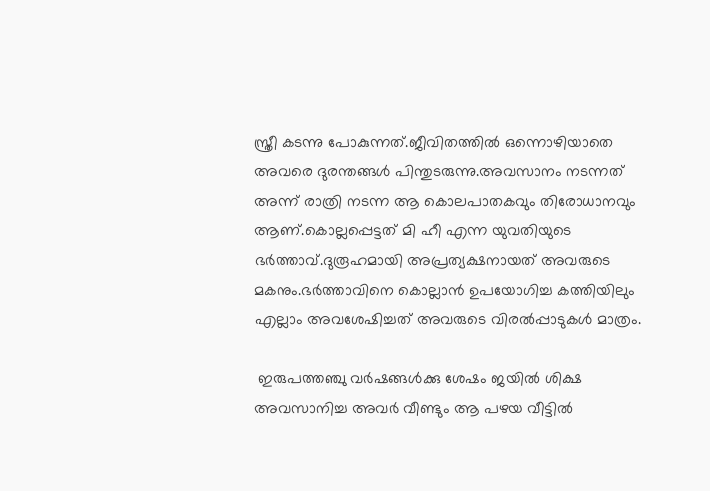സ്ത്രീ കടന്നു പോകുന്നത്.ജീവിതത്തില്‍ ഒന്നൊഴിയാതെ അവരെ ദുരന്തങ്ങള്‍ പിന്തുടരുന്നു.അവസാനം നടന്നത് അന്ന് രാത്രി നടന്ന ആ കൊലപാതകവും തിരോധാനവും ആണ്.കൊല്ലപ്പെട്ടത് മി ഹീ എന്ന യുവതിയുടെ ഭര്‍ത്താവ്.ദുരൂഹമായി അപ്രത്യക്ഷനായത് അവരുടെ മകനും.ഭര്‍ത്താവിനെ കൊല്ലാന്‍ ഉപയോഗിച്ച കത്തിയിലും എല്ലാം അവശേഷിച്ചത് അവരുടെ വിരല്‍പ്പാടുകള്‍ മാത്രം.

 ഇരുപത്തഞ്ചു വര്‍ഷങ്ങള്‍ക്കു ശേഷം ജയില്‍ ശിക്ഷ അവസാനിച്ച അവര്‍ വീണ്ടും ആ പഴയ വീട്ടില്‍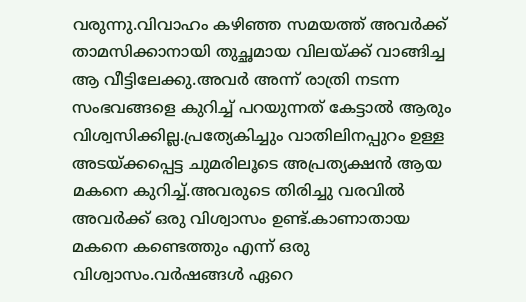വരുന്നു.വിവാഹം കഴിഞ്ഞ സമയത്ത് അവര്‍ക്ക് താമസിക്കാനായി തുച്ഛമായ വിലയ്ക്ക് വാങ്ങിച്ച ആ വീട്ടിലേക്കു.അവര്‍ അന്ന് രാത്രി നടന്ന സംഭവങ്ങളെ കുറിച്ച് പറയുന്നത് കേട്ടാല്‍ ആരും വിശ്വസിക്കില്ല.പ്രത്യേകിച്ചും വാതിലിനപ്പുറം ഉള്ള അടയ്ക്കപ്പെട്ട ചുമരിലൂടെ അപ്രത്യക്ഷന്‍ ആയ മകനെ കുറിച്ച്.അവരുടെ തിരിച്ചു വരവില്‍ അവര്‍ക്ക് ഒരു വിശ്വാസം ഉണ്ട്.കാണാതായ മകനെ കണ്ടെത്തും എന്ന് ഒരു വിശ്വാസം.വര്‍ഷങ്ങള്‍ ഏറെ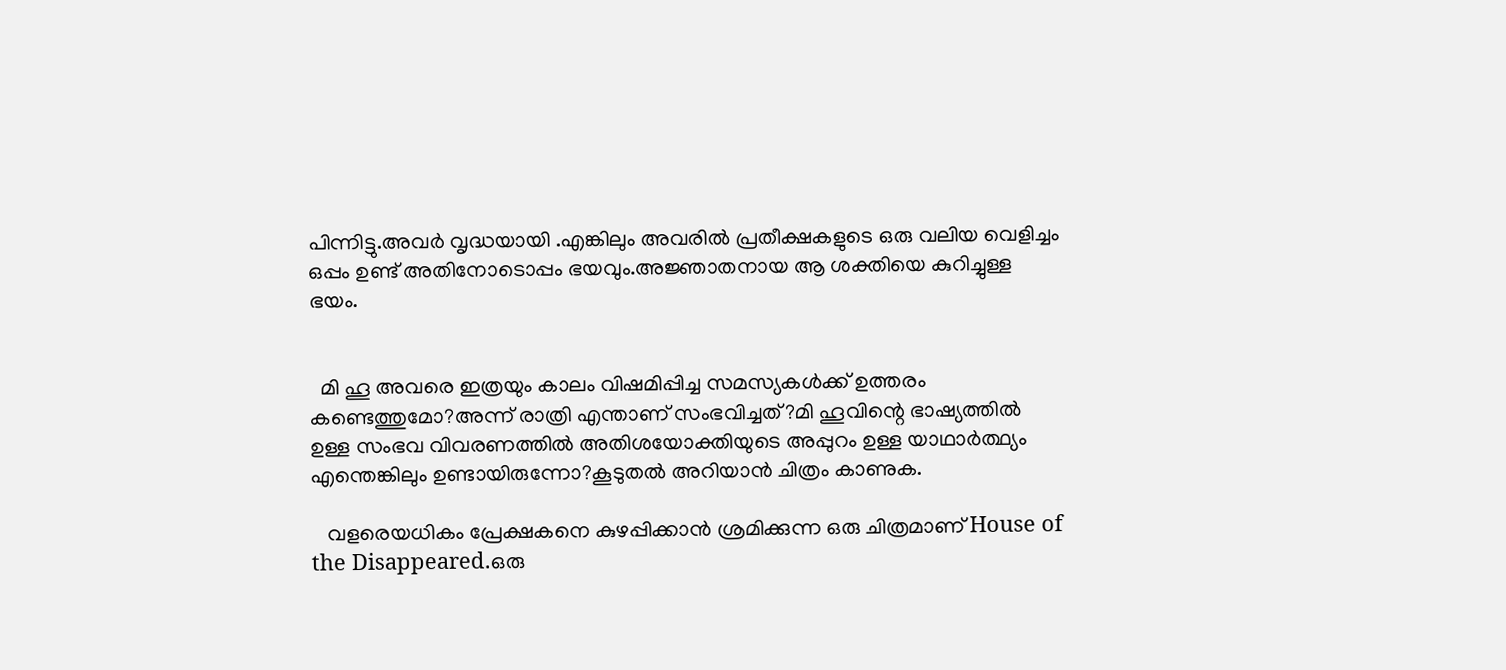പിന്നിട്ടു.അവര്‍ വൃദ്ധയായി .എങ്കിലും അവരില്‍ പ്രതീക്ഷകളുടെ ഒരു വലിയ വെളിച്ചം ഒപ്പം ഉണ്ട് അതിനോടൊപ്പം ഭയവും.അജ്ഞാതനായ ആ ശക്തിയെ കുറിച്ചുള്ള ഭയം.


  മി ഹൂ അവരെ ഇത്രയും കാലം വിഷമിപ്പിച്ച സമസ്യകള്‍ക്ക് ഉത്തരം കണ്ടെത്തുമോ?അന്ന് രാത്രി എന്താണ് സംഭവിച്ചത്?മി ഹൂവിന്റെ ഭാഷ്യത്തില്‍ ഉള്ള സംഭവ വിവരണത്തില്‍ അതിശയോക്തിയുടെ അപ്പുറം ഉള്ള യാഥാര്‍ത്ഥ്യം എന്തെങ്കിലും ഉണ്ടായിരുന്നോ?കൂടുതല്‍ അറിയാന്‍ ചിത്രം കാണുക.

   വളരെയധികം പ്രേക്ഷകനെ കുഴപ്പിക്കാന്‍ ശ്രമിക്കുന്ന ഒരു ചിത്രമാണ്‌ House of the Disappeared.ഒരു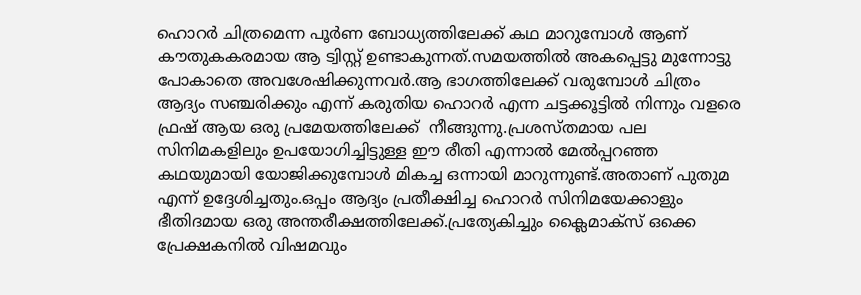ഹൊറര്‍ ചിത്രമെന്ന പൂര്‍ണ ബോധ്യത്തിലേക്ക് കഥ മാറുമ്പോള്‍ ആണ് കൗതുകകരമായ ആ ട്വിസ്റ്റ് ഉണ്ടാകുന്നത്.സമയത്തില്‍ അകപ്പെട്ടു മുന്നോട്ടു പോകാതെ അവശേഷിക്കുന്നവര്‍.ആ ഭാഗത്തിലേക്ക് വരുമ്പോള്‍ ചിത്രം ആദ്യം സഞ്ചരിക്കും എന്ന് കരുതിയ ഹൊറര്‍ എന്ന ചട്ടക്കൂട്ടില്‍ നിന്നും വളരെ ഫ്രഷ് ആയ ഒരു പ്രമേയത്തിലേക്ക്  നീങ്ങുന്നു.പ്രശസ്തമായ പല സിനിമകളിലും ഉപയോഗിച്ചിട്ടുള്ള ഈ രീതി എന്നാല്‍ മേല്‍പ്പറഞ്ഞ കഥയുമായി യോജിക്കുമ്പോള്‍ മികച്ച ഒന്നായി മാറുന്നുണ്ട്.അതാണ്‌ പുതുമ എന്ന് ഉദ്ദേശിച്ചതും.ഒപ്പം ആദ്യം പ്രതീക്ഷിച്ച ഹൊറര്‍ സിനിമയേക്കാളും ഭീതിദമായ ഒരു അന്തരീക്ഷത്തിലേക്ക്.പ്രത്യേകിച്ചും ക്ലൈമാക്സ്‌ ഒക്കെ പ്രേക്ഷകനില്‍ വിഷമവും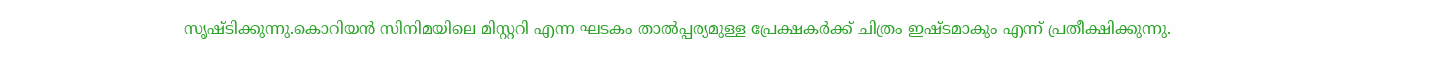സൃഷ്ടിക്കുന്നു.കൊറിയന്‍ സിനിമയിലെ മിസ്റ്ററി എന്ന ഘടകം താല്‍പ്പര്യമുള്ള പ്രേക്ഷകര്‍ക്ക്‌ ചിത്രം ഇഷ്ടമാകും എന്ന് പ്രതീക്ഷിക്കുന്നു.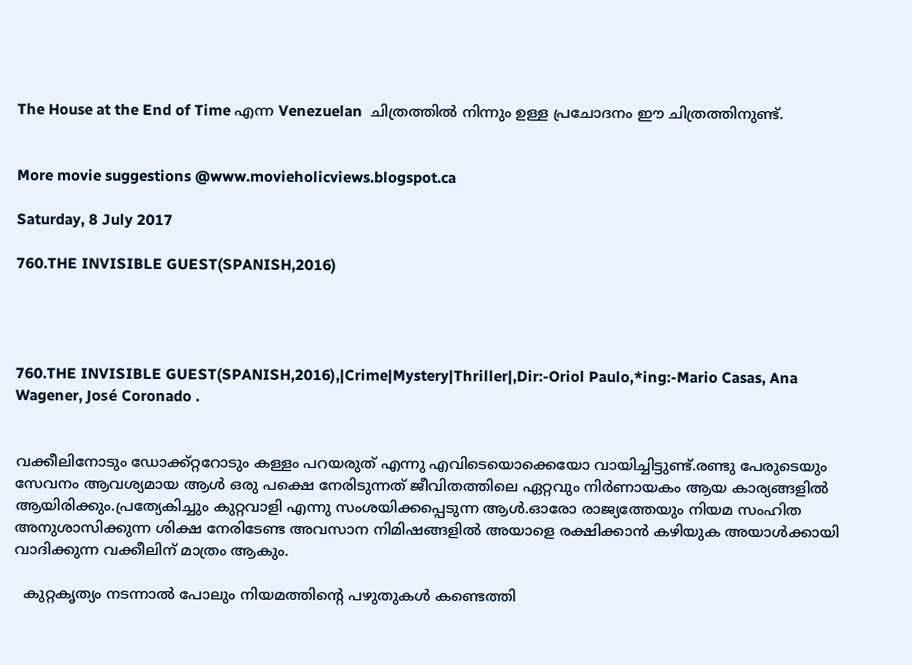The House at the End of Time എന്ന Venezuelan  ചിത്രത്തില്‍ നിന്നും ഉള്ള പ്രചോദനം ഈ ചിത്രത്തിനുണ്ട്.


More movie suggestions @www.movieholicviews.blogspot.ca

Saturday, 8 July 2017

760.THE INVISIBLE GUEST(SPANISH,2016)




760.THE INVISIBLE GUEST(SPANISH,2016),|Crime|Mystery|Thriller|,Dir:-Oriol Paulo,*ing:-Mario Casas, Ana Wagener, José Coronado .


വക്കീലിനോടും ഡോക്ക്റ്ററോടും കള്ളം പറയരുത് എന്നു എവിടെയൊക്കെയോ വായിച്ചിട്ടുണ്ട്.രണ്ടു പേരുടെയും സേവനം ആവശ്യമായ ആൾ ഒരു പക്ഷെ നേരിടുന്നത് ജീവിതത്തിലെ ഏറ്റവും നിർണായകം ആയ കാര്യങ്ങളിൽ ആയിരിക്കും.പ്രത്യേകിച്ചും കുറ്റവാളി എന്നു സംശയിക്കപ്പെടുന്ന ആൾ.ഓരോ രാജ്യത്തേയും നിയമ സംഹിത അനുശാസിക്കുന്ന ശിക്ഷ നേരിടേണ്ട അവസാന നിമിഷങ്ങളിൽ അയാളെ രക്ഷിക്കാൻ കഴിയുക അയാൾക്കായി വാദിക്കുന്ന വക്കീലിന് മാത്രം ആകും.

  കുറ്റകൃത്യം നടന്നാൽ പോലും നിയമത്തിന്റെ പഴുതുകൾ കണ്ടെത്തി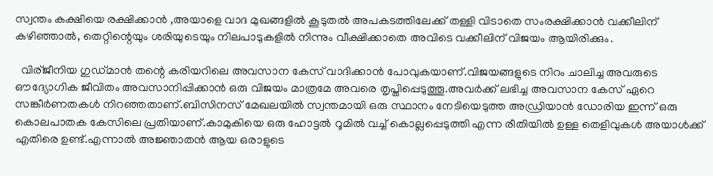സ്വന്തം കക്ഷിയെ രക്ഷിക്കാൻ ,അയാളെ വാദ മുഖങ്ങളിൽ കൂടുതൽ അപകടത്തിലേക്ക് തള്ളി വിടാതെ സംരക്ഷിക്കാൻ വക്കീലിന് കഴിഞ്ഞാൽ, തെറ്റിന്റെയും ശരിയുടെയും നിലപാടുകളിൽ നിന്നും വീക്ഷിക്കാതെ അവിടെ വക്കീലിന് വിജയം ആയിരിക്കും.

  വിര്ജീനിയ ഗുഡ്‌മാൻ തന്റെ കരിയറിലെ അവസാന കേസ് വാദിക്കാൻ പോവുകയാണ്.വിജയങ്ങളുടെ നിറം ചാലിച്ച അവരുടെ ഔദ്യോഗിക ജീവിതം അവസാനിപ്പിക്കാൻ ഒരു വിജയം മാത്രമേ അവരെ തൃപ്തിപ്പെടുത്തൂ.അവര്‍ക്ക് ലഭിച്ച അവസാന കേസ് ഏറെ സങ്കീര്‍ണതകള്‍ നിറഞ്ഞതാണ്‌.ബിസിനസ് മേഖലയില്‍ സ്വന്തമായി ഒരു സ്ഥാനം നേടിയെടുത്ത അഡ്രിയാന്‍ ഡോരിയ ഇന്ന് ഒരു കൊലപാതക കേസിലെ പ്രതിയാണ്.കാമുകിയെ ഒരു ഹോട്ടല്‍ റൂമില്‍ വച്ച് കൊല്ലപ്പെടുത്തി എന്ന രീതിയില്‍ ഉള്ള തെളിവുകള്‍ അയാള്‍ക്ക്‌ എതിരെ ഉണ്ട്.എന്നാല്‍ അജ്ഞാതന്‍ ആയ ഒരാളുടെ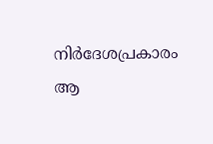നിര്‍ദേശപ്രകാരം ആ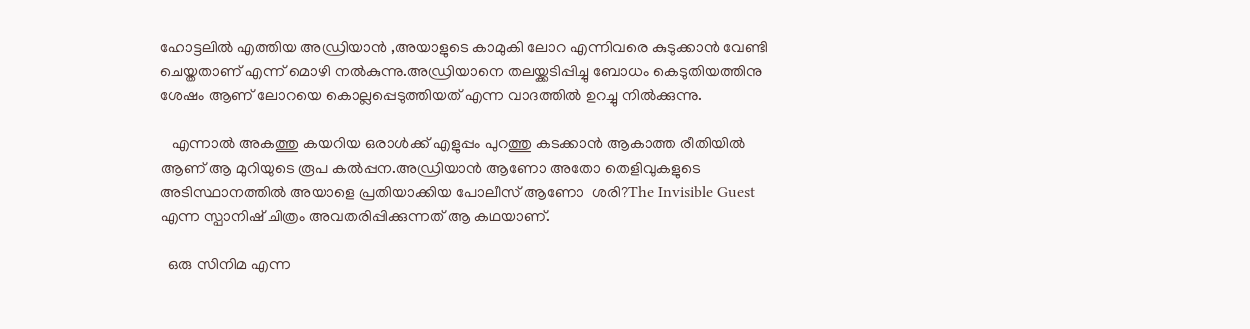ഹോട്ടലില്‍ എത്തിയ അഡ്രിയാന്‍ ,അയാളുടെ കാമുകി ലോറ എന്നിവരെ കുടുക്കാന്‍ വേണ്ടി ചെയ്തതാണ് എന്ന് മൊഴി നല്‍കുന്നു.അഡ്രിയാനെ തലയ്ക്കടിപ്പിച്ചു ബോധം കെടുതിയത്തിനു ശേഷം ആണ് ലോറയെ കൊല്ലപ്പെടുത്തിയത് എന്ന വാദത്തില്‍ ഉറച്ചു നില്‍ക്കുന്നു.

   എന്നാല്‍ അകത്തു കയറിയ ഒരാള്‍ക്ക്‌ എളുപ്പം പുറത്തു കടക്കാന്‍ ആകാത്ത രീതിയില്‍ ആണ് ആ മുറിയുടെ രൂപ കല്‍പ്പന.അഡ്രിയാന്‍ ആണോ അതോ തെളിവുകളുടെ അടിസ്ഥാനത്തില്‍ അയാളെ പ്രതിയാക്കിയ പോലീസ് ആണോ  ശരി?The Invisible Guest എന്ന സ്പാനിഷ് ചിത്രം അവതരിപ്പിക്കുന്നത്‌ ആ കഥയാണ്.

  ഒരു സിനിമ എന്ന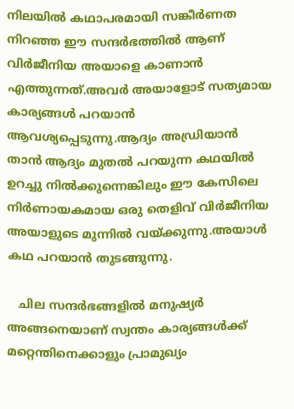നിലയില്‍ കഥാപരമായി സങ്കീര്‍ണത നിറഞ്ഞ ഈ സന്ദര്‍ഭത്തില്‍ ആണ് വിര്‍ജീനിയ അയാളെ കാണാന്‍ എത്തുന്നത്‌.അവര്‍ അയാളോട് സത്യമായ കാര്യങ്ങള്‍ പറയാന്‍ ആവശ്യപ്പെടുന്നു.ആദ്യം അഡ്രിയാന്‍ താന്‍ ആദ്യം മുതല്‍ പറയുന്ന കഥയില്‍ ഉറച്ചു നില്‍ക്കുന്നെങ്കിലും ഈ കേസിലെ നിര്‍ണായകമായ ഒരു തെളിവ് വിര്‍ജീനിയ അയാളുടെ മുന്നില്‍ വയ്ക്കുന്നു.അയാള്‍ കഥ പറയാന്‍ തുടങ്ങുന്നു.

   ചില സന്ദര്‍ഭങ്ങളില്‍ മനുഷ്യര്‍ അങ്ങനെയാണ് സ്വന്തം കാര്യങ്ങള്‍ക്ക് മറ്റെന്തിനെക്കാളും പ്രാമുഖ്യം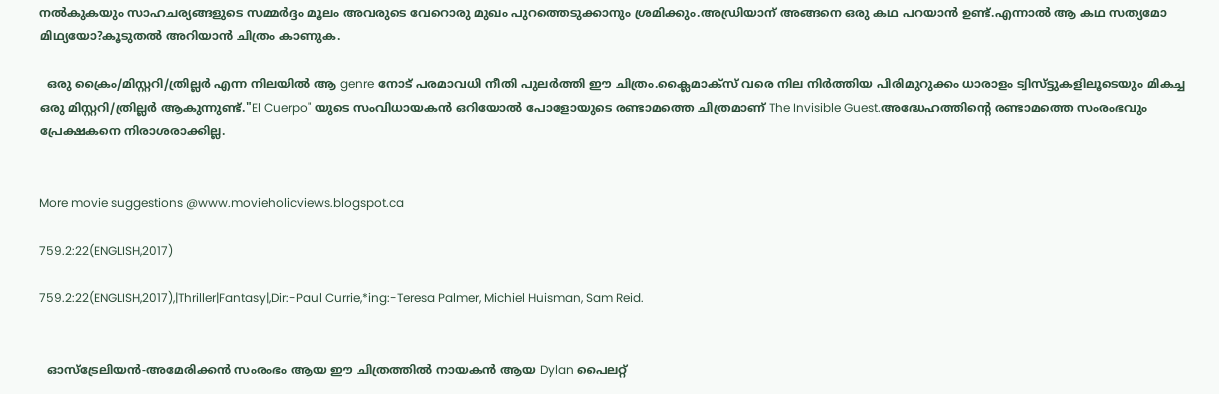നല്‍കുകയും സാഹചര്യങ്ങളുടെ സമ്മര്‍ദ്ദം മൂലം അവരുടെ വേറൊരു മുഖം പുറത്തെടുക്കാനും ശ്രമിക്കും.അഡ്രിയാന് അങ്ങനെ ഒരു കഥ പറയാന്‍ ഉണ്ട്.എന്നാല്‍ ആ കഥ സത്യമോ മിഥ്യയോ?കൂടുതല്‍ അറിയാന്‍ ചിത്രം കാണുക.

  ഒരു ക്രൈം/മിസ്റ്ററി/ത്രില്ലര്‍ എന്ന നിലയില്‍ ആ genre നോട് പരമാവധി നീതി പുലര്‍ത്തി ഈ ചിത്രം.ക്ലൈമാക്സ്‌ വരെ നില നിര്‍ത്തിയ പിരിമുറുക്കം ധാരാളം ട്വിസ്ട്ടുകളിലൂടെയും മികച്ച ഒരു മിസ്റ്ററി/ത്രില്ലര്‍ ആകുന്നുണ്ട്."El Cuerpo" യുടെ സംവിധായകന്‍ ഒറിയോല്‍ പോളോയുടെ രണ്ടാമത്തെ ചിത്രമാണ് The Invisible Guest.അദ്ധേഹത്തിന്റെ രണ്ടാമത്തെ സംരംഭവും പ്രേക്ഷകനെ നിരാശരാക്കില്ല.


More movie suggestions @www.movieholicviews.blogspot.ca

759.2:22(ENGLISH,2017)

759.2:22(ENGLISH,2017),|Thriller|Fantasy|,Dir:-Paul Currie,*ing:-Teresa Palmer, Michiel Huisman, Sam Reid.


  ഓസ്‌ട്രേലിയൻ-അമേരിക്കൻ സംരംഭം ആയ ഈ ചിത്രത്തിൽ നായകൻ ആയ Dylan പൈലറ്റ്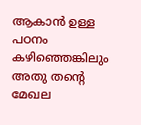ആകാൻ ഉള്ള പഠനം കഴിഞ്ഞെങ്കിലും അതു തന്റെ മേഖല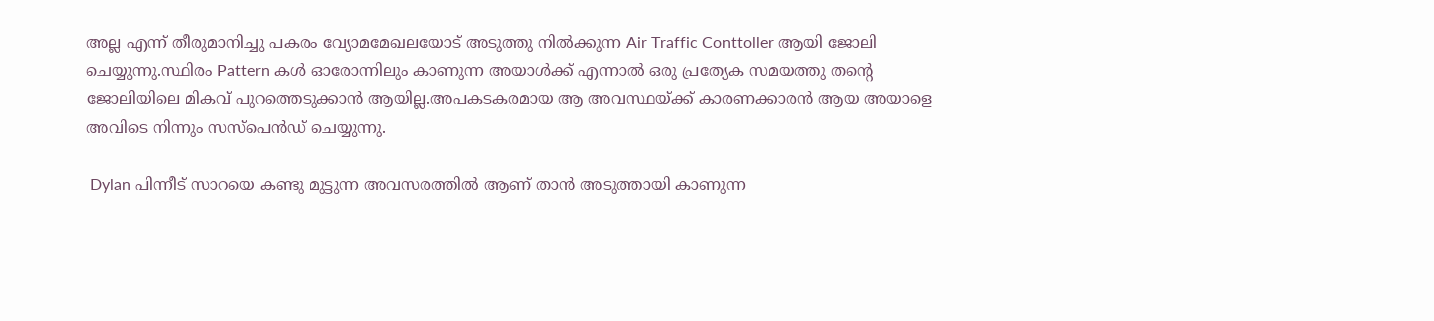അല്ല എന്ന് തീരുമാനിച്ചു പകരം വ്യോമമേഖലയോട് അടുത്തു നിൽക്കുന്ന Air Traffic Conttoller ആയി ജോലി ചെയ്യുന്നു.സ്ഥിരം Pattern കൾ ഓരോന്നിലും കാണുന്ന അയാൾക്ക്‌ എന്നാൽ ഒരു പ്രത്യേക സമയത്തു തന്റെ ജോലിയിലെ മികവ് പുറത്തെടുക്കാൻ ആയില്ല.അപകടകരമായ ആ അവസ്ഥയ്ക്ക് കാരണക്കാരൻ ആയ അയാളെ അവിടെ നിന്നും സസ്പെൻഡ് ചെയ്യുന്നു.

 Dylan പിന്നീട് സാറയെ കണ്ടു മുട്ടുന്ന അവസരത്തിൽ ആണ് താൻ അടുത്തായി കാണുന്ന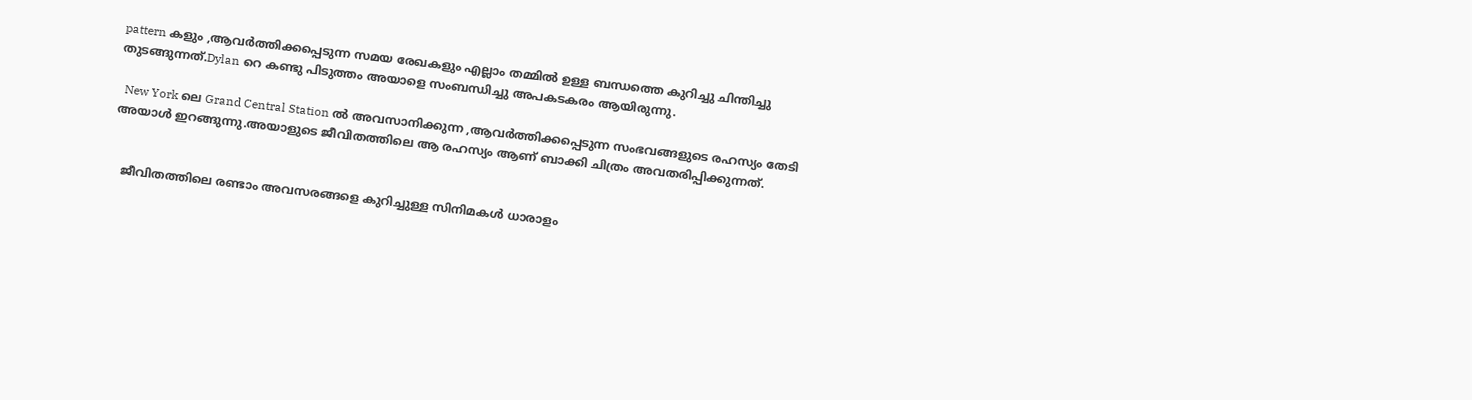pattern കളും ,ആവർത്തിക്കപ്പെടുന്ന സമയ രേഖകളും എല്ലാം തമ്മിൽ ഉള്ള ബന്ധത്തെ കുറിച്ചു ചിന്തിച്ചു തുടങ്ങുന്നത്.Dylan റെ കണ്ടു പിടുത്തം അയാളെ സംബന്ധിച്ചു അപകടകരം ആയിരുന്നു.

  New York ലെ Grand Central Station ൽ അവസാനിക്കുന്ന ,ആവർത്തിക്കപ്പെടുന്ന സംഭവങ്ങളുടെ രഹസ്യം തേടി അയാൾ ഇറങ്ങുന്നു.അയാളുടെ ജീവിതത്തിലെ ആ രഹസ്യം ആണ് ബാക്കി ചിത്രം അവതരിപ്പിക്കുന്നത്.


   ജീവിതത്തിലെ രണ്ടാം അവസരങ്ങളെ കുറിച്ചുള്ള സിനിമകൾ ധാരാളം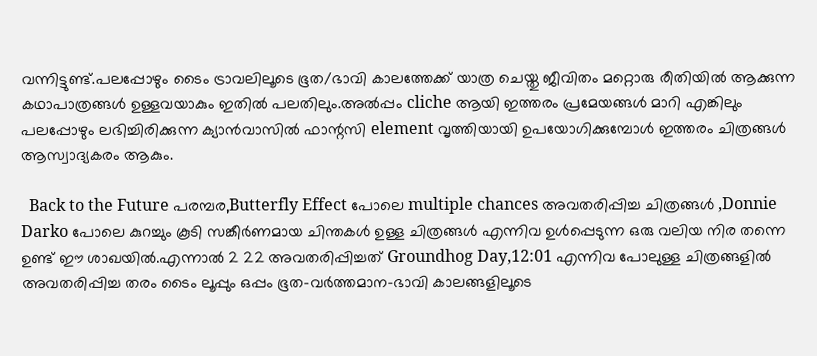വന്നിട്ടുണ്ട്.പലപ്പോഴും ടൈം ട്രാവലിലൂടെ ഭൂത/ഭാവി കാലത്തേക്ക് യാത്ര ചെയ്തു ജീവിതം മറ്റൊരു രീതിയിൽ ആക്കുന്ന കഥാപാത്രങ്ങൾ ഉള്ളവയാകും ഇതിൽ പലതിലും.അൽപ്പം cliche ആയി ഇത്തരം പ്രമേയങ്ങൾ മാറി എങ്കിലും പലപ്പോഴും ലഭിച്ചിരിക്കുന്ന ക്യാൻവാസിൽ ഫാന്റസി element വൃത്തിയായി ഉപയോഗിക്കുമ്പോൾ ഇത്തരം ചിത്രങ്ങൾ ആസ്വാദ്യകരം ആകും.

  Back to the Future പരമ്പര,Butterfly Effect പോലെ multiple chances അവതരിപ്പിച്ച ചിത്രങ്ങൾ ,Donnie Darko പോലെ കുറച്ചും കൂടി സങ്കീർണമായ ചിന്തകൾ ഉള്ള ചിത്രങ്ങൾ എന്നിവ ഉൾപ്പെടുന്ന ഒരു വലിയ നിര തന്നെ ഉണ്ട് ഈ ശാഖയിൽ.എന്നാൽ 2 22 അവതരിപ്പിച്ചത് Groundhog Day,12:01 എന്നിവ പോലുള്ള ചിത്രങ്ങളിൽ അവതരിപ്പിച്ച തരം ടൈം ലൂപ്പും ഒപ്പം ഭൂത-വർത്തമാന-ഭാവി കാലങ്ങളിലൂടെ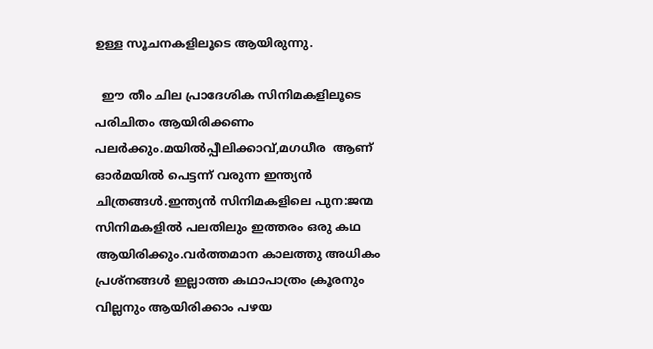ഉള്ള സൂചനകളിലൂടെ ആയിരുന്നു.

  ഈ തീം ചില പ്രാദേശിക സിനിമകളിലൂടെ പരിചിതം ആയിരിക്കണം പലർക്കും.മയിൽപ്പീലിക്കാവ്,മഗധീര  ആണ് ഓർമയിൽ പെട്ടന്ന് വരുന്ന ഇന്ത്യൻ ചിത്രങ്ങൾ.ഇന്ത്യൻ സിനിമകളിലെ പുന:ജന്മ സിനിമകളിൽ പലതിലും ഇത്തരം ഒരു കഥ ആയിരിക്കും.വർത്തമാന കാലത്തു അധികം പ്രശ്നങ്ങൾ ഇല്ലാത്ത കഥാപാത്രം ക്രൂരനും വില്ലനും ആയിരിക്കാം പഴയ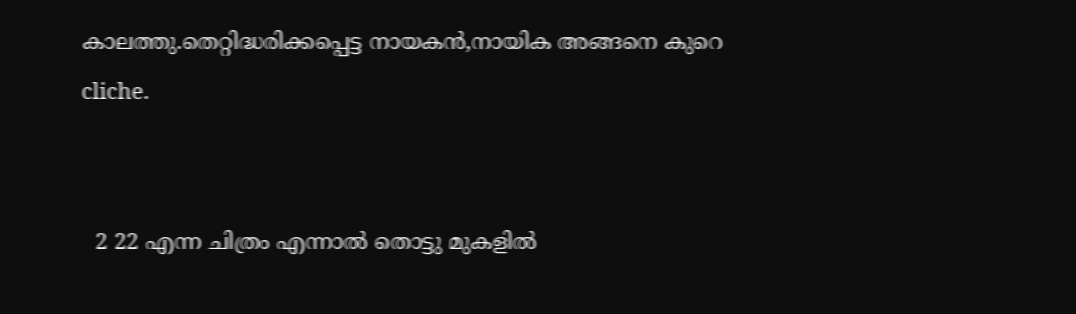കാലത്തു.തെറ്റിദ്ധരിക്കപ്പെട്ട നായകൻ,നായിക അങ്ങനെ കുറെ cliche.


  2 22 എന്ന ചിത്രം എന്നാൽ തൊട്ടു മുകളിൽ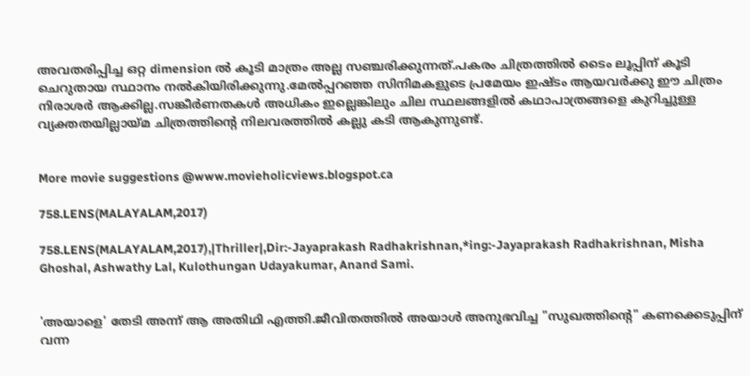അവതരിപ്പിച്ച ഒറ്റ dimension ൽ കൂടി മാത്രം അല്ല സഞ്ചരിക്കുന്നത്.പകരം ചിത്രത്തിൽ ടൈം ലൂപ്പിന് കൂടി ചെറുതായ സ്ഥാനം നൽകിയിരിക്കുന്നു.മേൽപ്പറഞ്ഞ സിനിമകളുടെ പ്രമേയം ഇഷ്ടം ആയവർക്കു ഈ ചിത്രം നിരാശർ ആക്കില്ല.സങ്കീർണതകൾ അധികം ഇല്ലെങ്കിലും ചില സ്ഥലങ്ങളിൽ കഥാപാത്രങ്ങളെ കുറിച്ചുള്ള വ്യക്തതയില്ലായ്മ ചിത്രത്തിന്റെ നിലവരത്തിൽ കല്ലു കടി ആകുന്നുണ്ട്.


More movie suggestions @www.movieholicviews.blogspot.ca

758.LENS(MALAYALAM,2017)

758.LENS(MALAYALAM,2017),|Thriller|,Dir:-Jayaprakash Radhakrishnan,*ing:-Jayaprakash Radhakrishnan, Misha Ghoshal, Ashwathy Lal, Kulothungan Udayakumar, Anand Sami.


'അയാളെ' തേടി അന്ന് ആ അതിഥി എത്തി.ജീവിതത്തിൽ അയാൾ അനുഭവിച്ച "സുഖത്തിന്റെ" കണക്കെടുപ്പിന് വന്ന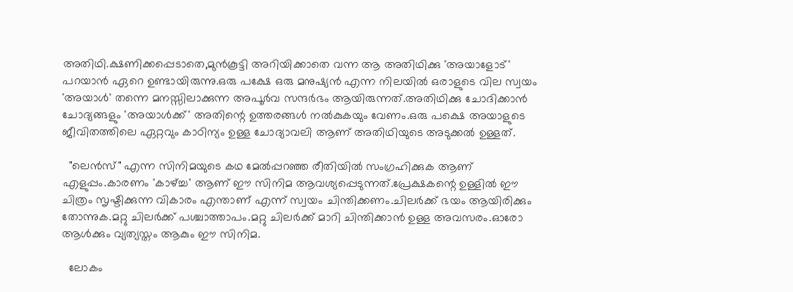അതിഥി.ക്ഷണിക്കപ്പെടാതെ,മുൻകൂട്ടി അറിയിക്കാതെ വന്ന ആ അതിഥിക്കു 'അയാളോട്' പറയാൻ ഏറെ ഉണ്ടായിരുന്നു.ഒരു പക്ഷേ ഒരു മനുഷ്യൻ എന്ന നിലയിൽ ഒരാളുടെ വില സ്വയം 'അയാൾ' തന്നെ മനസ്സിലാക്കുന്ന അപൂർവ സന്ദർഭം ആയിരുന്നത്.അതിഥിക്കു ചോദിക്കാൻ ചോദ്യങ്ങളും 'അയാൾക്ക്‌' അതിന്റെ ഉത്തരങ്ങൾ നൽകുകയും വേണം.ഒരു പക്ഷെ അയാളുടെ ജീവിതത്തിലെ ഏറ്റവും കാഠിന്യം ഉള്ള ചോദ്യാവലി ആണ് അതിഥിയുടെ അടുക്കൽ ഉള്ളത്.

  "ലെൻസ്" എന്ന സിനിമയുടെ കഥ മേൽപ്പറഞ്ഞ രീതിയിൽ സംഗ്രഹിക്കുക ആണ് എളുപ്പം.കാരണം 'കാഴ്ച്ച' ആണ് ഈ സിനിമ ആവശ്യപ്പെടുന്നത്.പ്രേക്ഷകന്റെ ഉള്ളിൽ ഈ ചിത്രം സൃഷ്ടിക്കുന്ന വികാരം എന്താണ് എന്ന് സ്വയം ചിന്തിക്കണം.ചിലർക്ക് ഭയം ആയിരിക്കും തോന്നുക.മറ്റു ചിലർക്ക് പശ്ചാത്താപം.മറ്റു ചിലർക്ക് മാറി ചിന്തിക്കാൻ ഉള്ള അവസരം.ഓരോ ആൾക്കും വ്യത്യസ്തം ആകും ഈ സിനിമ.

  ലോകം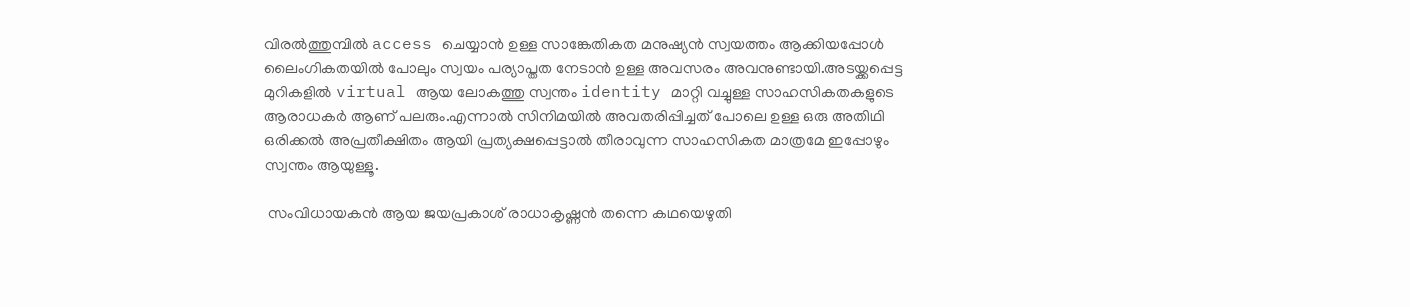വിരൽത്തുമ്പിൽ access ചെയ്യാൻ ഉള്ള സാങ്കേതികത മനുഷ്യൻ സ്വയത്തം ആക്കിയപ്പോൾ ലൈംഗികതയിൽ പോലും സ്വയം പര്യാപ്തത നേടാൻ ഉള്ള അവസരം അവനുണ്ടായി.അടയ്ക്കപ്പെട്ട മുറികളിൽ virtual ആയ ലോകത്തു സ്വന്തം identity മാറ്റി വച്ചുള്ള സാഹസികതകളുടെ ആരാധകർ ആണ് പലരും.എന്നാൽ സിനിമയിൽ അവതരിപ്പിച്ചത് പോലെ ഉള്ള ഒരു അതിഥി ഒരിക്കൽ അപ്രതീക്ഷിതം ആയി പ്രത്യക്ഷപ്പെട്ടാൽ തീരാവുന്ന സാഹസികത മാത്രമേ ഇപ്പോഴും സ്വന്തം ആയുള്ളൂ.

 സംവിധായകൻ ആയ ജയപ്രകാശ് രാധാകൃഷ്ണൻ തന്നെ കഥയെഴുതി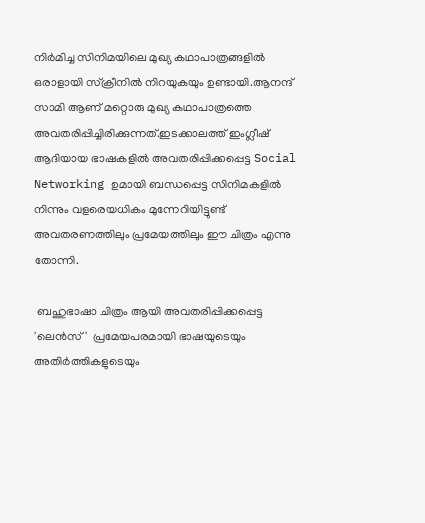നിർമിച്ച സിനിമയിലെ മുഖ്യ കഥാപാത്രങ്ങളിൽ ഒരാളായി സ്‌ക്രീനിൽ നിറയുകയും ഉണ്ടായി.ആനന്ദ് സാമി ആണ് മറ്റൊരു മുഖ്യ കഥാപാത്രത്തെ അവതരിപ്പിച്ചിരിക്കുന്നത്.ഇടക്കാലത്ത് ഇംഗ്ലീഷ് ആദിയായ ഭാഷകളിൽ അവതരിപ്പിക്കപ്പെട്ട Social Networking ഉമായി ബന്ധപ്പെട്ട സിനിമകളിൽ നിന്നും വളരെയധികം മുന്നേറിയിട്ടുണ്ട് അവതരണത്തിലും പ്രമേയത്തിലും ഈ ചിത്രം എന്നു തോന്നി.

 ബഹുഭാഷാ ചിത്രം ആയി അവതരിപ്പിക്കപ്പെട്ട 'ലെൻസ്'  പ്രമേയപരമായി ഭാഷയുടെയും അതിർത്തികളുടെയും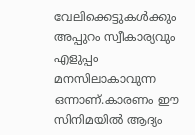വേലിക്കെട്ടുകൾക്കും അപ്പുറം സ്വീകാര്യവും എളുപ്പം മനസിലാകാവുന്ന ഒന്നാണ്.കാരണം ഈ സിനിമയിൽ ആദ്യം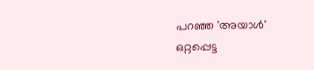പറഞ്ഞ 'അയാൾ' ഒറ്റപ്പെട്ട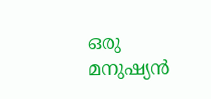ഒരു മനുഷ്യൻ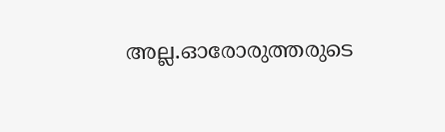അല്ല.ഓരോരുത്തരുടെ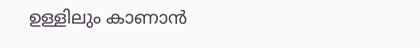ഉള്ളിലും കാണാൻ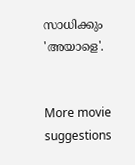സാധിക്കും 'അയാളെ'.


More movie suggestions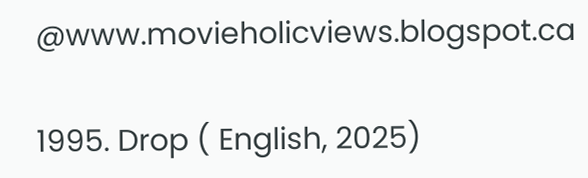@www.movieholicviews.blogspot.ca

1995. Drop ( English, 2025)